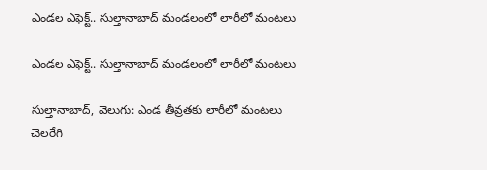ఎండల ఎఫెక్ట్‌‌‌‌‌‌‌‌.. సుల్తానాబాద్ మండలంలో లారీలో మంటలు

ఎండల ఎఫెక్ట్‌‌‌‌‌‌‌‌.. సుల్తానాబాద్ మండలంలో లారీలో మంటలు

సుల్తానాబాద్, వెలుగు: ఎండ తీవ్రతకు లారీలో మంటలు చెలరేగి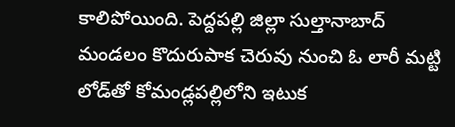కాలిపోయింది. పెద్దపల్లి జిల్లా సుల్తానాబాద్ మండలం కొదురుపాక చెరువు నుంచి ఓ లారీ మట్టి లోడ్‌‌‌‌‌‌‌‌తో కోమండ్లపల్లిలోని ఇటుక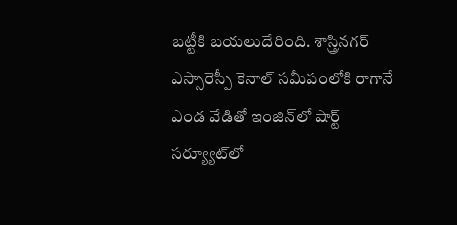బట్టీకి బయలుదేరింది. శాస్త్రినగర్ ఎస్సారెస్పీ కెనాల్ సమీపంలోకి రాగానే ఎండ వేడితో ఇంజిన్‌‌‌‌‌‌‌‌లో షార్ట్ సర్య్యూట్‌‌‌‌‌‌‌‌లో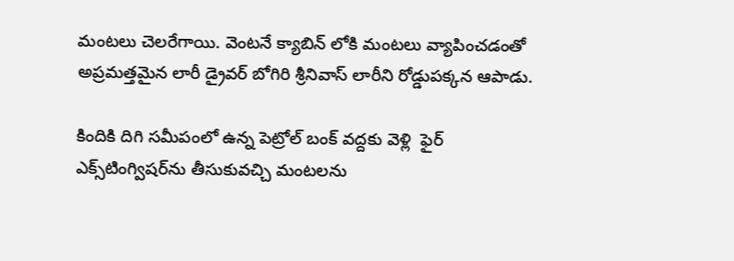మంటలు చెలరేగాయి. వెంటనే క్యాబిన్ లోకి మంటలు వ్యాపించడంతో అప్రమత్తమైన లారీ డ్రైవర్ బోగిరి శ్రీనివాస్ లారీని రోడ్డుపక్కన ఆపాడు.

కిందికి దిగి సమీపంలో ఉన్న పెట్రోల్ బంక్ వద్దకు వెళ్లి  ఫైర్ ఎక్స్‌‌‌‌‌‌‌‌టింగ్విషర్‌‌‌‌‌‌‌‌‌‌‌‌‌‌‌‌ను తీసుకువచ్చి మంటలను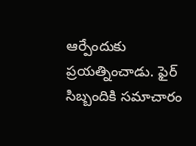ఆర్పేందుకు ప్రయత్నించాడు. ఫైర్ సిబ్బందికి సమాచారం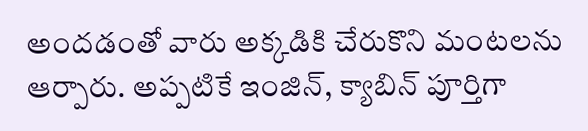అందడంతో వారు అక్కడికి చేరుకొని మంటలను ఆర్పారు. అప్పటికే ఇంజిన్‌‌‌‌‌‌‌‌, క్యాబిన్ పూర్తిగా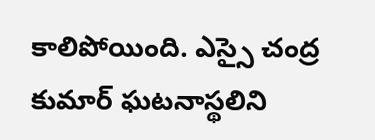కాలిపోయింది. ఎస్సై చంద్ర కుమార్ ఘటనాస్థలిని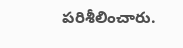పరిశీలించారు.